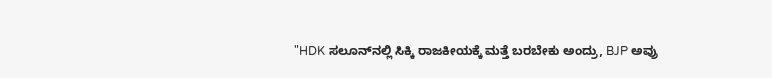"HDK ಸಲೂನ್‌ನಲ್ಲಿ ಸಿಕ್ಕಿ ರಾಜಕೀಯಕ್ಕೆ ಮತ್ತೆ ಬರಬೇಕು ಅಂದ್ರು, BJP ಅವ್ರು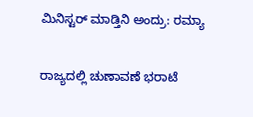ಮಿನಿಸ್ಟರ್ ಮಾಡ್ತಿನಿ ಅಂದ್ರು: ರಮ್ಯಾ

ರಾಜ್ಯದಲ್ಲಿ ಚುಣಾವಣೆ ಭರಾಟೆ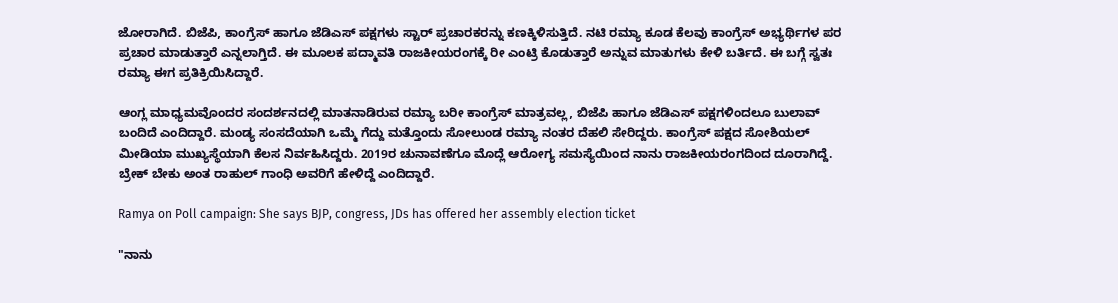ಜೋರಾಗಿದೆ. ಬಿಜೆಪಿ, ಕಾಂಗ್ರೆಸ್ ಹಾಗೂ ಜೆಡಿಎಸ್ ಪಕ್ಷಗಳು ಸ್ಟಾರ್ ಪ್ರಚಾರಕರನ್ನು ಕಣಕ್ಕಿಳಿಸುತ್ತಿದೆ. ನಟಿ ರಮ್ಯಾ ಕೂಡ ಕೆಲವು ಕಾಂಗ್ರೆಸ್ ಅಭ್ಯರ್ಥಿಗಳ ಪರ ಪ್ರಚಾರ ಮಾಡುತ್ತಾರೆ ಎನ್ನಲಾಗ್ತಿದೆ. ಈ ಮೂಲಕ ಪದ್ಮಾವತಿ ರಾಜಕೀಯರಂಗಕ್ಕೆ ರೀ ಎಂಟ್ರಿ ಕೊಡುತ್ತಾರೆ ಅನ್ನುವ ಮಾತುಗಳು ಕೇಳಿ ಬರ್ತಿದೆ. ಈ ಬಗ್ಗೆ ಸ್ವತಃ ರಮ್ಯಾ ಈಗ ಪ್ರತಿಕ್ರಿಯಿಸಿದ್ದಾರೆ.

ಆಂಗ್ಲ ಮಾಧ್ಯಮವೊಂದರ ಸಂದರ್ಶನದಲ್ಲಿ ಮಾತನಾಡಿರುವ ರಮ್ಯಾ ಬರೀ ಕಾಂಗ್ರೆಸ್ ಮಾತ್ರವಲ್ಲ, ಬಿಜೆಪಿ ಹಾಗೂ ಜೆಡಿಎಸ್‌ ಪಕ್ಷಗಳಿಂದಲೂ ಬುಲಾವ್ ಬಂದಿದೆ ಎಂದಿದ್ದಾರೆ. ಮಂಡ್ಯ ಸಂಸದೆಯಾಗಿ ಒಮ್ಮೆ ಗೆದ್ದು ಮತ್ತೊಂದು ಸೋಲುಂಡ ರಮ್ಯಾ ನಂತರ ದೆಹಲಿ ಸೇರಿದ್ದರು. ಕಾಂಗ್ರೆಸ್ ಪಕ್ಷದ ಸೋಶಿಯಲ್ ಮೀಡಿಯಾ ಮುಖ್ಯಸ್ಥೆಯಾಗಿ ಕೆಲಸ ನಿರ್ವಹಿಸಿದ್ದರು. 2019ರ ಚುನಾವಣೆಗೂ ಮೊದ್ಲೆ ಆರೋಗ್ಯ ಸಮಸ್ಯೆಯಿಂದ ನಾನು ರಾಜಕೀಯರಂಗದಿಂದ ದೂರಾಗಿದ್ದೆ. ಬ್ರೇಕ್ ಬೇಕು ಅಂತ ರಾಹುಲ್ ಗಾಂಧಿ ಅವರಿಗೆ ಹೇಳಿದ್ದೆ ಎಂದಿದ್ದಾರೆ.

Ramya on Poll campaign: She says BJP, congress, JDs has offered her assembly election ticket

"ನಾನು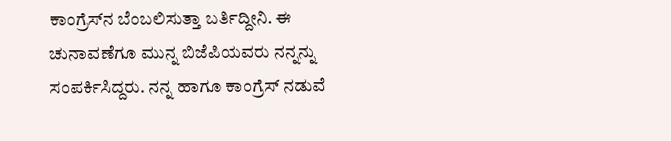ಕಾಂಗ್ರೆಸ್‌ನ ಬೆಂಬಲಿಸುತ್ತಾ ಬರ್ತಿದ್ದೀನಿ. ಈ ಚುನಾವಣೆಗೂ ಮುನ್ನ ಬಿಜೆಪಿಯವರು ನನ್ನನ್ನು ಸಂಪರ್ಕಿಸಿದ್ದರು. ನನ್ನ ಹಾಗೂ ಕಾಂಗ್ರೆಸ್ ನಡುವೆ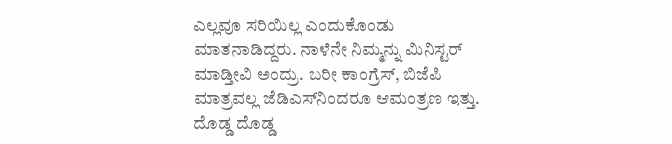ಎಲ್ಲವೂ ಸರಿಯಿಲ್ಲ ಎಂದುಕೊಂಡು ಮಾತನಾಡಿದ್ದರು. ನಾಳೆನೇ ನಿಮ್ಮನ್ನು ಮಿನಿಸ್ಟರ್ ಮಾಡ್ತೀವಿ ಅಂದ್ರು. ಬರೀ ಕಾಂಗ್ರೆಸ್, ಬಿಜೆಪಿ ಮಾತ್ರವಲ್ಲ ಜೆಡಿಎಸ್‌ನಿಂದರೂ ಆಮಂತ್ರಣ ಇತ್ತು. ದೊಡ್ಡ ದೊಡ್ಡ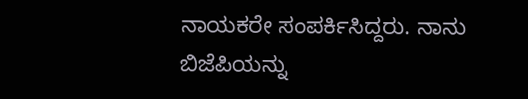ನಾಯಕರೇ ಸಂಪರ್ಕಿಸಿದ್ದರು. ನಾನು ಬಿಜೆಪಿಯನ್ನು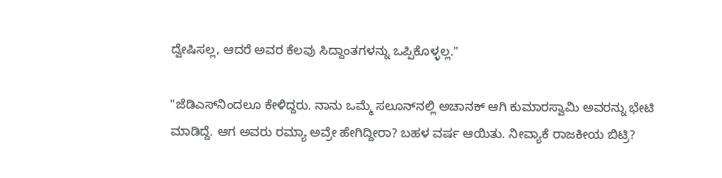ದ್ವೇಷಿಸಲ್ಲ, ಆದರೆ ಅವರ ಕೆಲವು ಸಿದ್ದಾಂತಗಳನ್ನು ಒಪ್ಪಿಕೊಳ್ಳಲ್ಲ."

"ಜೆಡಿಎಸ್‌ನಿಂದಲೂ ಕೇಳಿದ್ದರು. ನಾನು ಒಮ್ಮೆ ಸಲೂನ್‌ನಲ್ಲಿ ಅಚಾನಕ್‌ ಆಗಿ ಕುಮಾರಸ್ವಾಮಿ ಅವರನ್ನು ಭೇಟಿ ಮಾಡಿದ್ದೆ. ಆಗ ಅವರು ರಮ್ಯಾ ಅವ್ರೇ ಹೇಗಿದ್ದೀರಾ? ಬಹಳ ವರ್ಷ ಆಯಿತು. ನೀವ್ಯಾಕೆ ರಾಜಕೀಯ ಬಿಟ್ರಿ?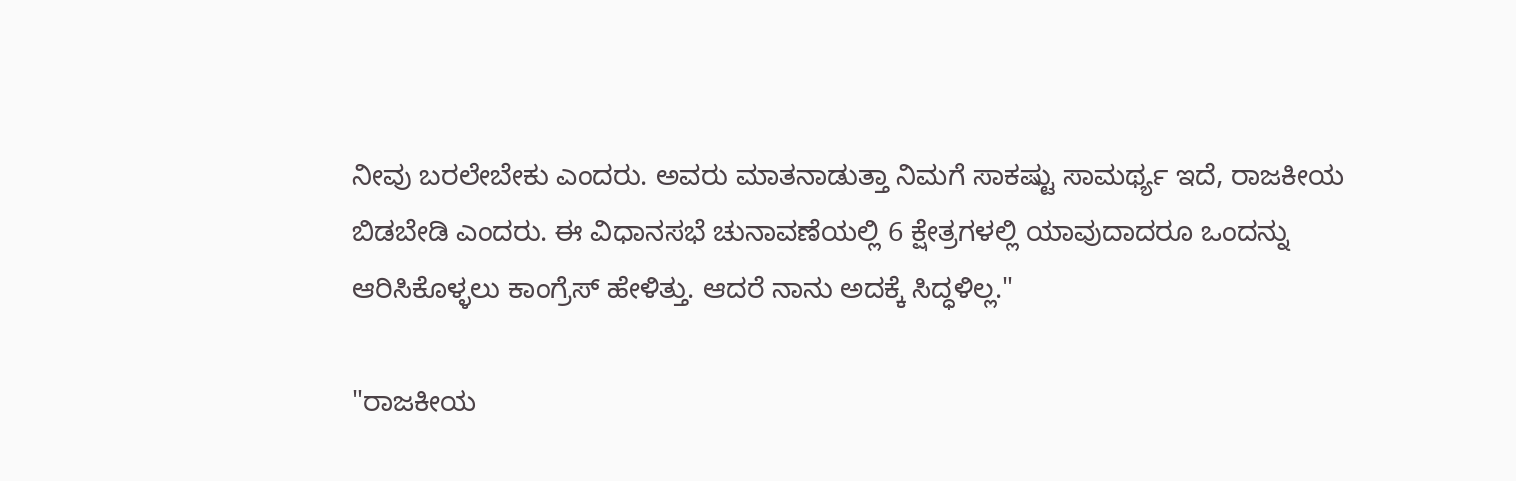ನೀವು ಬರಲೇಬೇಕು ಎಂದರು. ಅವರು ಮಾತನಾಡುತ್ತಾ ನಿಮಗೆ ಸಾಕಷ್ಟು ಸಾಮರ್ಥ್ಯ ಇದೆ, ರಾಜಕೀಯ ಬಿಡಬೇಡಿ ಎಂದರು. ಈ ವಿಧಾನಸಭೆ ಚುನಾವಣೆಯಲ್ಲಿ 6 ಕ್ಷೇತ್ರಗಳಲ್ಲಿ ಯಾವುದಾದರೂ ಒಂದನ್ನು ಆರಿಸಿಕೊಳ್ಳಲು ಕಾಂಗ್ರೆಸ್‌ ಹೇಳಿತ್ತು. ಆದರೆ ನಾನು ಅದಕ್ಕೆ ಸಿದ್ಧಳಿಲ್ಲ."

"ರಾಜಕೀಯ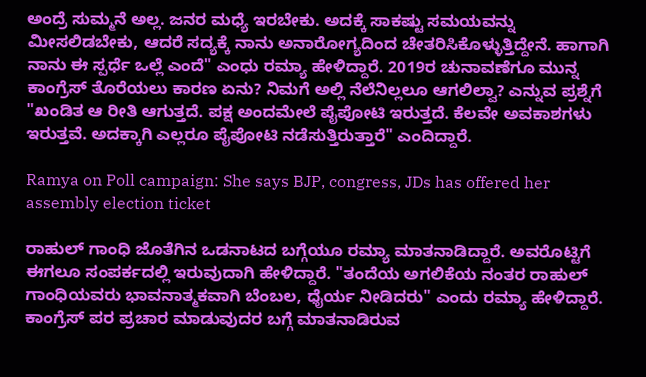ಅಂದ್ರೆ ಸುಮ್ಮನೆ ಅಲ್ಲ. ಜನರ ಮಧ್ಯೆ ಇರಬೇಕು. ಅದಕ್ಕೆ ಸಾಕಷ್ಟು ಸಮಯವನ್ನು ಮೀಸಲಿಡಬೇಕು, ಆದರೆ ಸದ್ಯಕ್ಕೆ ನಾನು ಅನಾರೋಗ್ಯದಿಂದ ಚೇತರಿಸಿಕೊಳ್ಳುತ್ತಿದ್ದೇನೆ. ಹಾಗಾಗಿ ನಾನು ಈ ಸ್ಪರ್ಧೆ ಒಲ್ಲೆ ಎಂದೆ" ಎಂಧು ರಮ್ಯಾ ಹೇಳಿದ್ದಾರೆ. 2019ರ ಚುನಾವಣೆಗೂ ಮುನ್ನ ಕಾಂಗ್ರೆಸ್ ತೊರೆಯಲು ಕಾರಣ ಏನು? ನಿಮಗೆ ಅಲ್ಲಿ ನೆಲೆನಿಲ್ಲಲೂ ಆಗಲಿಲ್ವಾ? ಎನ್ನುವ ಪ್ರಶ್ನೆಗೆ "ಖಂಡಿತ ಆ ರೀತಿ ಆಗುತ್ತದೆ. ಪಕ್ಷ ಅಂದಮೇಲೆ ಪೈಪೋಟಿ ಇರುತ್ತದೆ. ಕೆಲವೇ ಅವಕಾಶಗಳು ಇರುತ್ತವೆ. ಅದಕ್ಕಾಗಿ ಎಲ್ಲರೂ ಪೈಪೋಟಿ ನಡೆಸುತ್ತಿರುತ್ತಾರೆ" ಎಂದಿದ್ದಾರೆ.

Ramya on Poll campaign: She says BJP, congress, JDs has offered her assembly election ticket

ರಾಹುಲ್ ಗಾಂಧಿ ಜೊತೆಗಿನ ಒಡನಾಟದ ಬಗ್ಗೆಯೂ ರಮ್ಯಾ ಮಾತನಾಡಿದ್ದಾರೆ. ಅವರೊಟ್ಟಿಗೆ ಈಗಲೂ ಸಂಪರ್ಕದಲ್ಲಿ ಇರುವುದಾಗಿ ಹೇಳಿದ್ದಾರೆ. "ತಂದೆಯ ಅಗಲಿಕೆಯ ನಂತರ ರಾಹುಲ್ ಗಾಂಧಿಯವರು ಭಾವನಾತ್ಮಕವಾಗಿ ಬೆಂಬಲ, ಧೈರ್ಯ ನೀಡಿದರು" ಎಂದು ರಮ್ಯಾ ಹೇಳಿದ್ದಾರೆ. ಕಾಂಗ್ರೆಸ್ ಪರ ಪ್ರಚಾರ ಮಾಡುವುದರ ಬಗ್ಗೆ ಮಾತನಾಡಿರುವ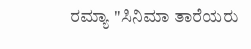ರಮ್ಯಾ "ಸಿನಿಮಾ ತಾರೆಯರು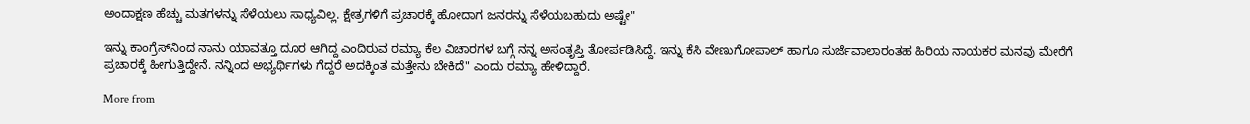ಅಂದಾಕ್ಷಣ ಹೆಚ್ಚು ಮತಗಳನ್ನು ಸೆಳೆಯಲು ಸಾಧ್ಯವಿಲ್ಲ. ಕ್ಷೇತ್ರಗಳಿಗೆ ಪ್ರಚಾರಕ್ಕೆ ಹೋದಾಗ ಜನರನ್ನು ಸೆಳೆಯಬಹುದು ಅಷ್ಟೇ"

ಇನ್ನು ಕಾಂಗ್ರೆಸ್‌ನಿಂದ ನಾನು ಯಾವತ್ತೂ ದೂರ ಆಗಿದ್ದ ಎಂದಿರುವ ರಮ್ಯಾ ಕೆಲ ವಿಚಾರಗಳ ಬಗ್ಗೆ ನನ್ನ ಅಸಂತೃಪ್ತಿ ತೋರ್ಪಡಿಸಿದ್ದೆ. ಇನ್ನು ಕೆಸಿ ವೇಣುಗೋಪಾಲ್ ಹಾಗೂ ಸುರ್ಜೆವಾಲಾರಂತಹ ಹಿರಿಯ ನಾಯಕರ ಮನವು ಮೇರೆಗೆ ಪ್ರಚಾರಕ್ಕೆ ಹೀಗುತ್ತಿದ್ದೇನೆ. ನನ್ನಿಂದ ಅಭ್ಯರ್ಥಿಗಳು ಗೆದ್ದರೆ ಅದಕ್ಕಿಂತ ಮತ್ತೇನು ಬೇಕಿದೆ" ಎಂದು ರಮ್ಯಾ ಹೇಳಿದ್ದಾರೆ.

More from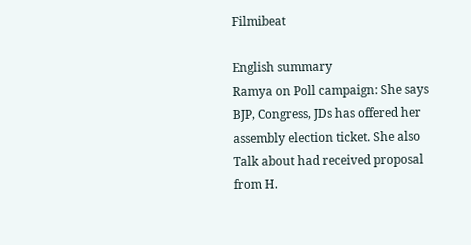Filmibeat

English summary
Ramya on Poll campaign: She says BJP, Congress, JDs has offered her assembly election ticket. She also Talk about had received proposal from H.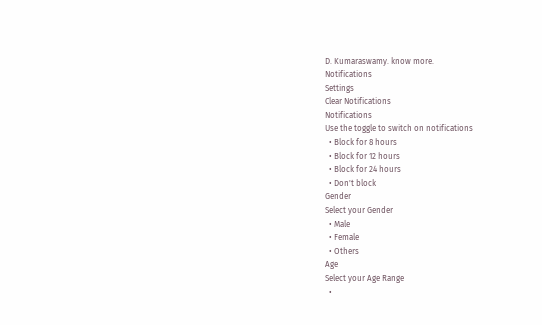D. Kumaraswamy. know more.
Notifications
Settings
Clear Notifications
Notifications
Use the toggle to switch on notifications
  • Block for 8 hours
  • Block for 12 hours
  • Block for 24 hours
  • Don't block
Gender
Select your Gender
  • Male
  • Female
  • Others
Age
Select your Age Range
  •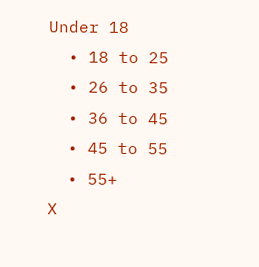Under 18
  • 18 to 25
  • 26 to 35
  • 36 to 45
  • 45 to 55
  • 55+
X